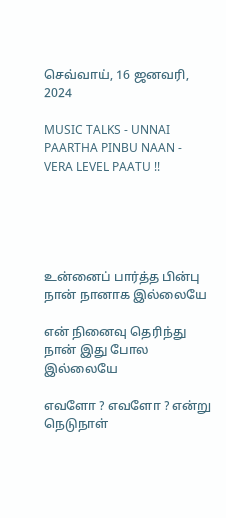செவ்வாய், 16 ஜனவரி, 2024

MUSIC TALKS - UNNAI PAARTHA PINBU NAAN - VERA LEVEL PAATU !!





உன்னைப் பார்த்த பின்பு நான் நானாக இல்லையே

என் நினைவு தெரிந்து நான் இது போல இல்லையே

எவளோ ? எவளோ ? என்று நெடுநாள்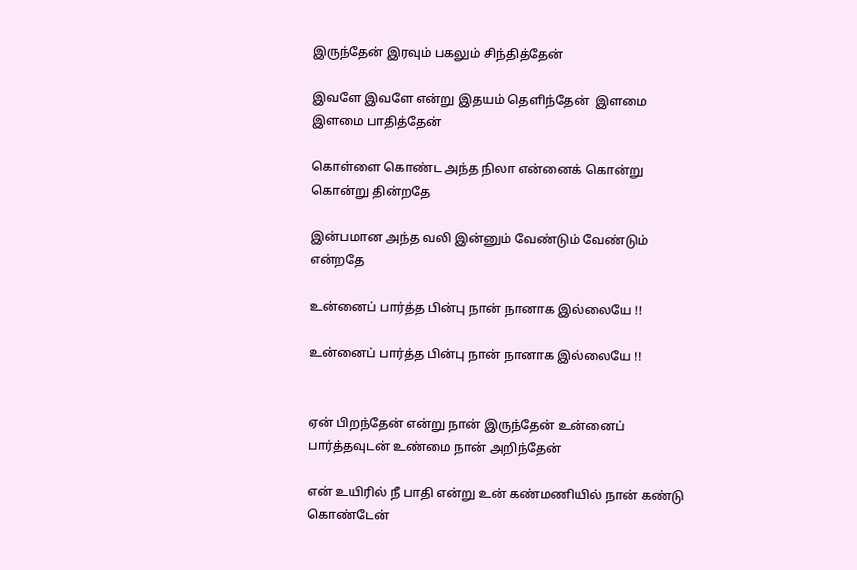இருந்தேன் இரவும் பகலும் சிந்தித்தேன்

இவளே இவளே என்று இதயம் தெளிந்தேன்  இளமை இளமை பாதித்தேன்

கொள்ளை கொண்ட அந்த நிலா என்னைக் கொன்று கொன்று தின்றதே

இன்பமான அந்த வலி இன்னும் வேண்டும் வேண்டும் என்றதே

உன்னைப் பார்த்த பின்பு நான் நானாக இல்லையே !!

உன்னைப் பார்த்த பின்பு நான் நானாக இல்லையே !!


ஏன் பிறந்தேன் என்று நான் இருந்தேன் உன்னைப் பார்த்தவுடன் உண்மை நான் அறிந்தேன்

என் உயிரில் நீ பாதி என்று உன் கண்மணியில் நான் கண்டு கொண்டேன்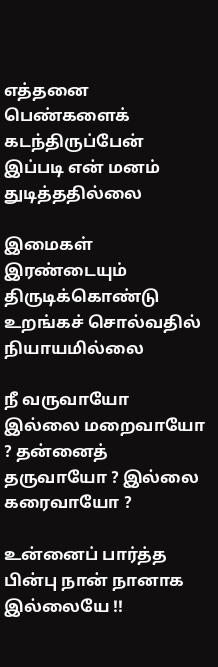எத்தனை பெண்களைக் கடந்திருப்பேன் இப்படி என் மனம் துடித்ததில்லை

இமைகள் இரண்டையும் திருடிக்கொண்டு உறங்கச் சொல்வதில் நியாயமில்லை

நீ வருவாயோ இல்லை மறைவாயோ ? தன்னைத் தருவாயோ ? இல்லை கரைவாயோ ?

உன்னைப் பார்த்த பின்பு நான் நானாக இல்லையே !!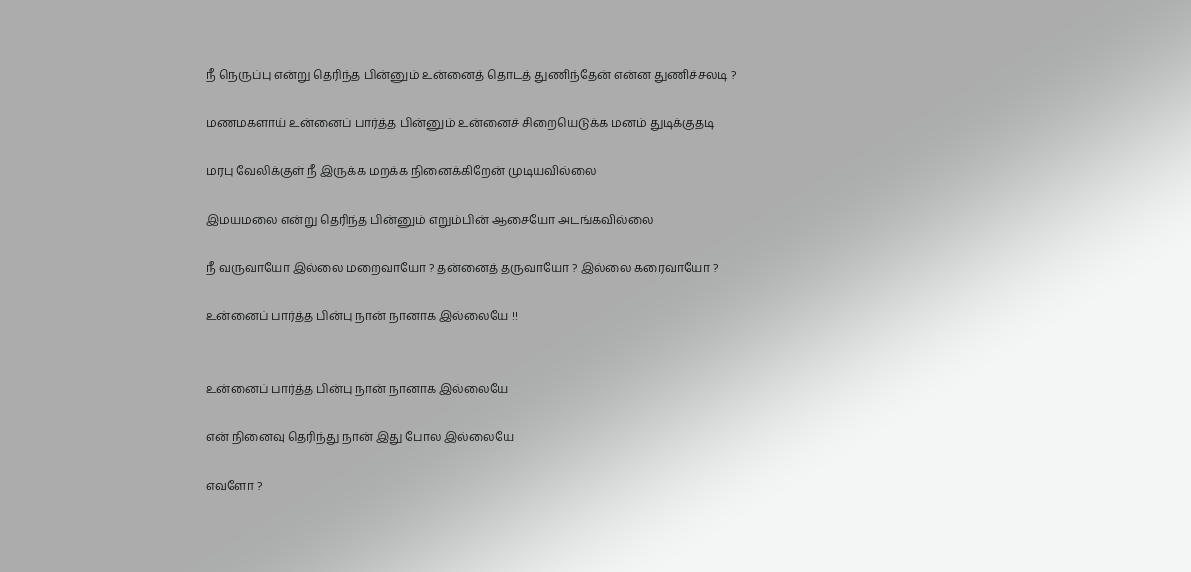நீ நெருப்பு என்று தெரிந்த பின்னும் உன்னைத் தொடத் துணிந்தேன் என்ன துணிச்சலடி ?

மணமகளாய் உன்னைப் பார்த்த பின்னும் உன்னைச் சிறையெடுக்க மனம் துடிக்குதடி

மரபு வேலிக்குள் நீ இருக்க மறக்க நினைக்கிறேன் முடியவில்லை

இமயமலை என்று தெரிந்த பின்னும் எறும்பின் ஆசையோ அடங்கவில்லை

நீ வருவாயோ இல்லை மறைவாயோ ? தன்னைத் தருவாயோ ? இல்லை கரைவாயோ ?

உன்னைப் பார்த்த பின்பு நான் நானாக இல்லையே !!


உன்னைப் பார்த்த பின்பு நான் நானாக இல்லையே

என் நினைவு தெரிந்து நான் இது போல இல்லையே

எவளோ ?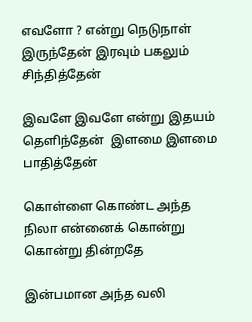எவளோ ? என்று நெடுநாள் இருந்தேன் இரவும் பகலும் சிந்தித்தேன்

இவளே இவளே என்று இதயம் தெளிந்தேன்  இளமை இளமை பாதித்தேன்

கொள்ளை கொண்ட அந்த நிலா என்னைக் கொன்று கொன்று தின்றதே

இன்பமான அந்த வலி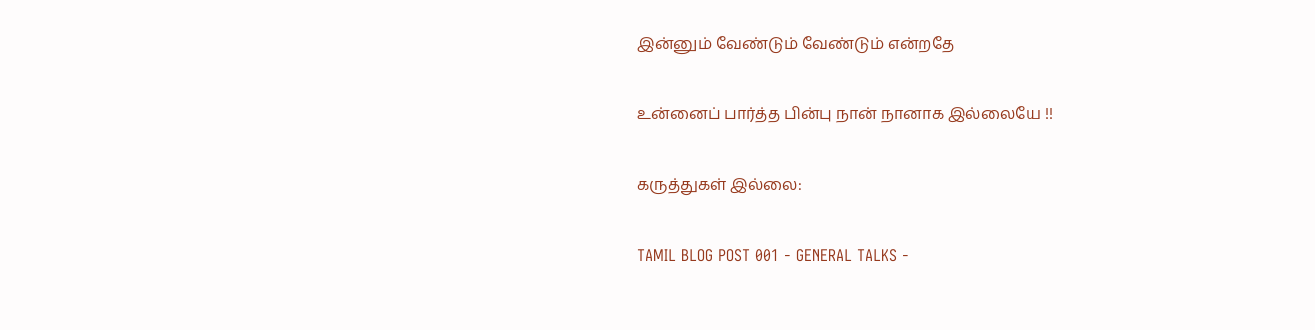இன்னும் வேண்டும் வேண்டும் என்றதே

உன்னைப் பார்த்த பின்பு நான் நானாக இல்லையே !!

கருத்துகள் இல்லை:

TAMIL BLOG POST 001 - GENERAL TALKS -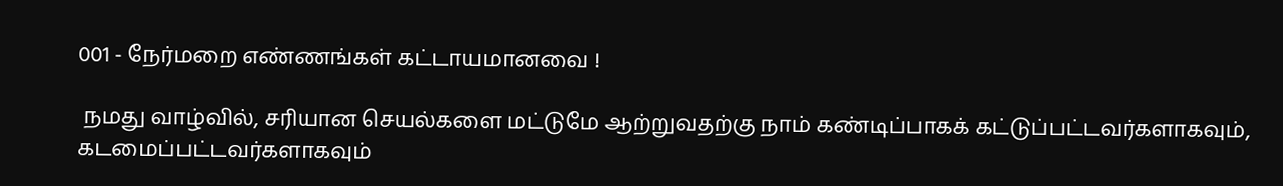001 - நேர்மறை எண்ணங்கள் கட்டாயமானவை !

 நமது வாழ்வில், சரியான செயல்களை மட்டுமே ஆற்றுவதற்கு நாம் கண்டிப்பாகக் கட்டுப்பட்டவர்களாகவும், கடமைப்பட்டவர்களாகவும்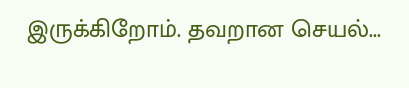இருக்கிறோம். தவறான செயல்...